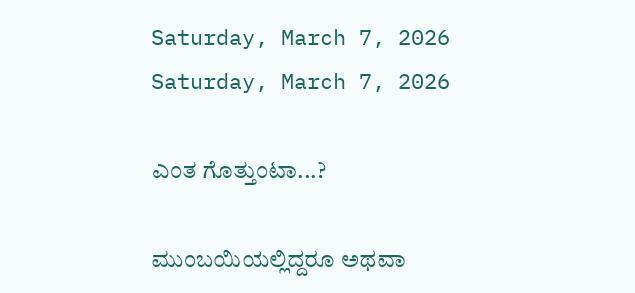Saturday, March 7, 2026
Saturday, March 7, 2026

ಎಂತ ಗೊತ್ತುಂಟಾ...?

ಮುಂಬಯಿಯಲ್ಲಿದ್ದರೂ ಅಥವಾ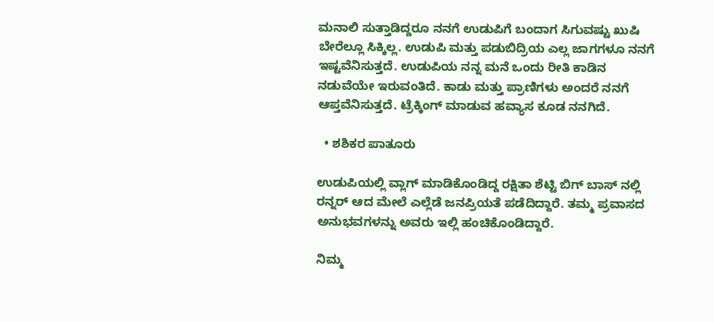ಮನಾಲಿ ಸುತ್ತಾಡಿದ್ದರೂ ನನಗೆ ಉಡುಪಿಗೆ ಬಂದಾಗ ಸಿಗುವಷ್ಟು ಖುಷಿ ಬೇರೆಲ್ಲೂ ಸಿಕ್ಕಿಲ್ಲ. ಉಡುಪಿ ಮತ್ತು ಪಡುಬಿದ್ರಿಯ ಎಲ್ಲ ಜಾಗಗಳೂ ನನಗೆ ಇಷ್ಟವೆನಿಸುತ್ತದೆ. ಉಡುಪಿಯ ನನ್ನ ಮನೆ ಒಂದು ರೀತಿ ಕಾಡಿನ ನಡುವೆಯೇ ಇರುವಂತಿದೆ. ಕಾಡು ಮತ್ತು ಪ್ರಾಣಿಗಳು ಅಂದರೆ ನನಗೆ ಆಪ್ತವೆನಿಸುತ್ತದೆ‌. ಟ್ರೆಕ್ಕಿಂಗ್‌ ಮಾಡುವ ಹವ್ಯಾಸ ಕೂಡ ನನಗಿದೆ.

  • ಶಶಿಕರ ಪಾತೂರು

ಉಡುಪಿಯಲ್ಲಿ ವ್ಲಾಗ್ ಮಾಡಿಕೊಂಡಿದ್ದ ರಕ್ಷಿತಾ ಶೆಟ್ಟಿ ಬಿಗ್ ಬಾಸ್ ನಲ್ಲಿ ರನ್ನರ್ ಆದ ಮೇಲೆ ಎಲ್ಲೆಡೆ ಜನಪ್ರಿಯತೆ ಪಡೆದಿದ್ದಾರೆ. ತಮ್ಮ ಪ್ರವಾಸದ ಅನುಭವಗಳನ್ನು ಅವರು ಇಲ್ಲಿ ಹಂಚಿಕೊಂಡಿದ್ದಾರೆ.

ನಿಮ್ಮ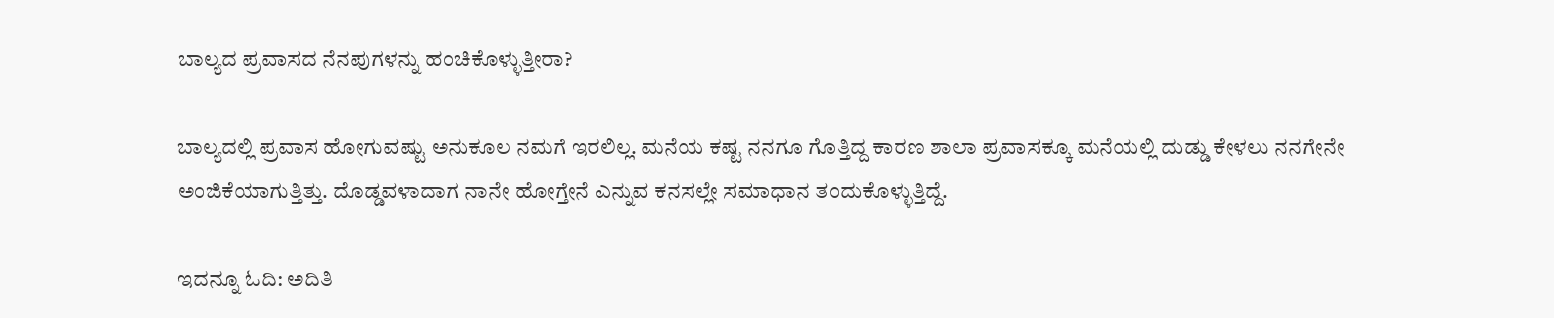ಬಾಲ್ಯದ ಪ್ರವಾಸದ ನೆನಪುಗಳನ್ನು ಹಂಚಿಕೊಳ್ಳುತ್ತೀರಾ?

ಬಾಲ್ಯದಲ್ಲಿ ಪ್ರವಾಸ ಹೋಗುವಷ್ಟು ಅನುಕೂಲ ನಮಗೆ ಇರಲಿಲ್ಲ. ಮನೆಯ ಕಷ್ಟ ನನಗೂ ಗೊತ್ತಿದ್ದ ಕಾರಣ ಶಾಲಾ ಪ್ರವಾಸಕ್ಕೂ ಮನೆಯಲ್ಲಿ ದುಡ್ಡು ಕೇಳಲು ನನಗೇನೇ ಅಂಜಿಕೆಯಾಗುತ್ತಿತ್ತು. ದೊಡ್ಡವಳಾದಾಗ ನಾನೇ ಹೋಗ್ತೇನೆ ಎನ್ನುವ ಕನಸಲ್ಲೇ ಸಮಾಧಾನ ತಂದುಕೊಳ್ಳುತ್ತಿದ್ದೆ.

ಇದನ್ನೂ ಓದಿ: ಅದಿತಿ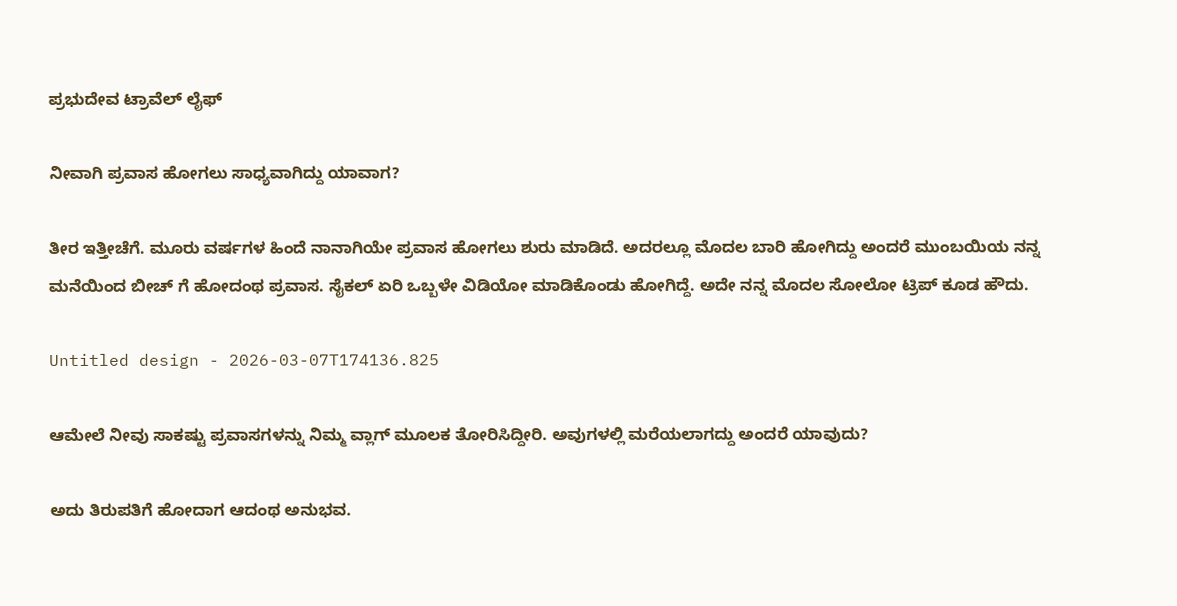ಪ್ರಭುದೇವ ಟ್ರಾವೆಲ್‌ ಲೈಫ್‌

ನೀವಾಗಿ ಪ್ರವಾಸ ಹೋಗಲು ಸಾಧ್ಯವಾಗಿದ್ದು ಯಾವಾಗ?

ತೀರ ಇತ್ತೀಚೆಗೆ. ಮೂರು ವರ್ಷಗಳ‌ ಹಿಂದೆ ನಾನಾಗಿಯೇ ಪ್ರವಾಸ ಹೋಗಲು ಶುರು ಮಾಡಿದೆ. ಅದರಲ್ಲೂ ಮೊದಲ ಬಾರಿ ಹೋಗಿದ್ದು ಅಂದರೆ ಮುಂಬಯಿಯ ನನ್ನ ಮನೆಯಿಂದ ಬೀಚ್ ಗೆ ಹೋದಂಥ ಪ್ರವಾಸ. ಸೈಕಲ್ ಏರಿ ಒಬ್ಬಳೇ ವಿಡಿಯೋ ಮಾಡಿಕೊಂಡು ಹೋಗಿದ್ದೆ. ಅದೇ ನನ್ನ ಮೊದಲ ಸೋಲೋ ಟ್ರಿಪ್ ಕೂಡ ಹೌದು.

Untitled design - 2026-03-07T174136.825

ಆಮೇಲೆ ನೀವು ಸಾಕಷ್ಟು ಪ್ರವಾಸಗಳನ್ನು ನಿಮ್ಮ ವ್ಲಾಗ್ ಮೂಲಕ ತೋರಿಸಿದ್ದೀರಿ. ಅವುಗಳಲ್ಲಿ ಮರೆಯಲಾಗದ್ದು ಅಂದರೆ ಯಾವುದು?

ಅದು ತಿರುಪತಿಗೆ ಹೋದಾಗ ಆದಂಥ ಅನುಭವ.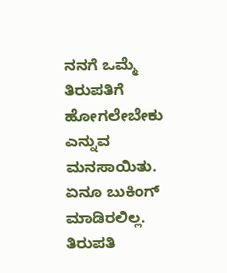ನನಗೆ ಒಮ್ಮೆ ತಿರುಪತಿಗೆ ಹೋಗಲೇಬೇಕು ಎನ್ನುವ ಮನಸಾಯಿತು. ಏನೂ ಬುಕಿಂಗ್‌ ಮಾಡಿರಲಿಲ್ಲ. ತಿರುಪತಿ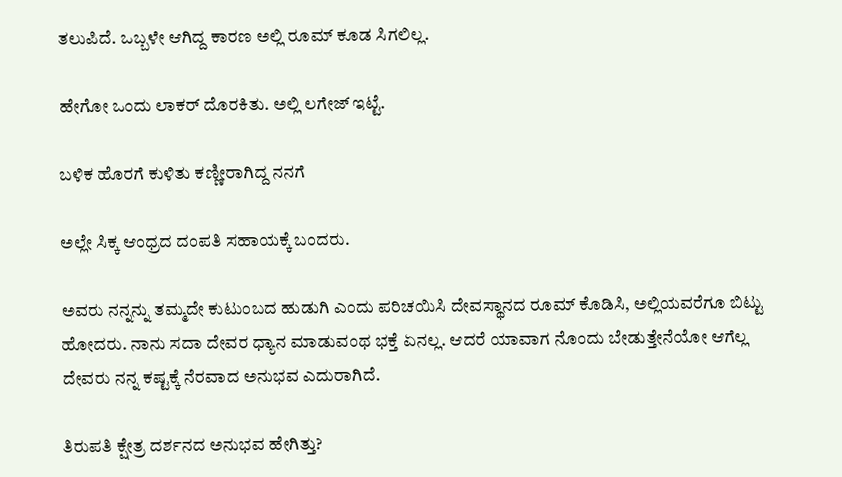ತಲುಪಿದೆ. ಒಬ್ಬಳೇ ಆಗಿದ್ದ ಕಾರಣ ಅಲ್ಲಿ ರೂಮ್ ಕೂಡ ಸಿಗಲಿಲ್ಲ.

ಹೇಗೋ ಒಂದು ಲಾಕರ್‌ ದೊರಕಿತು. ಅಲ್ಲಿ ಲಗೇಜ್‌ ಇಟ್ಟೆ.

ಬಳಿಕ ಹೊರಗೆ ಕುಳಿತು ಕಣ್ಣೀರಾಗಿದ್ದ ನನಗೆ

ಅಲ್ಲೇ ಸಿಕ್ಕ ಆಂಧ್ರದ ದಂಪತಿ ಸಹಾಯಕ್ಕೆ ಬಂದರು.

ಅವರು ನನ್ನನ್ನು ತಮ್ಮದೇ ಕುಟುಂಬದ ಹುಡುಗಿ ಎಂದು ಪರಿಚಯಿಸಿ ದೇವಸ್ಥಾನದ ರೂಮ್ ಕೊಡಿಸಿ, ಅಲ್ಲಿಯವರೆಗೂ ಬಿಟ್ಟು ಹೋದರು. ನಾನು ಸದಾ ದೇವರ ಧ್ಯಾನ ಮಾಡುವಂಥ ಭಕ್ತೆ ಏನಲ್ಲ. ಆದರೆ ಯಾವಾಗ ನೊಂದು ಬೇಡುತ್ತೇನೆಯೋ ಆಗೆಲ್ಲ ದೇವರು ನನ್ನ ಕಷ್ಟಕ್ಕೆ ನೆರವಾದ ಅನುಭವ ಎದುರಾಗಿದೆ.

ತಿರುಪತಿ ಕ್ಷೇತ್ರ ದರ್ಶನದ ಅನುಭವ ಹೇಗಿತ್ತು?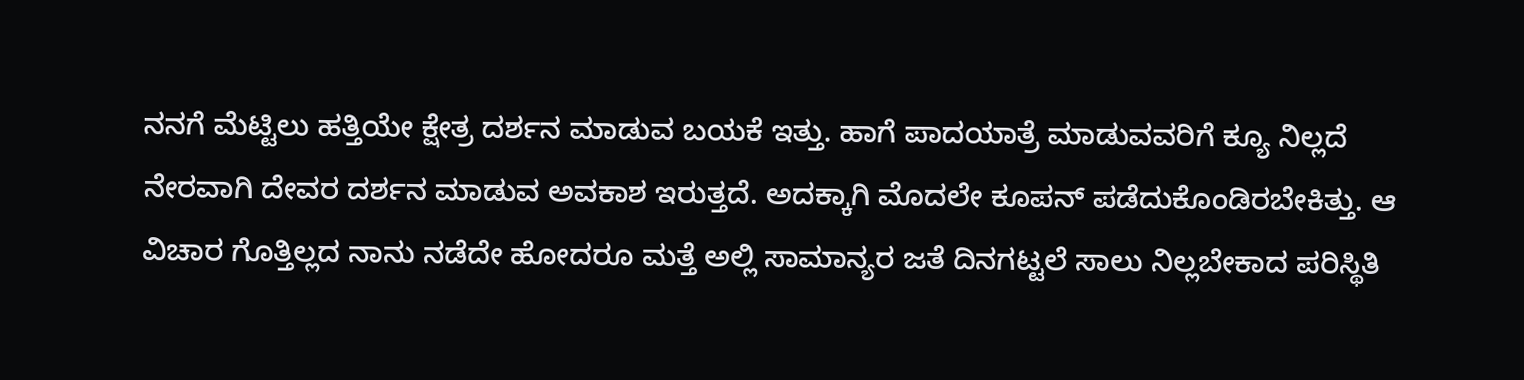ನನಗೆ ಮೆಟ್ಟಿಲು ಹತ್ತಿಯೇ ಕ್ಷೇತ್ರ ದರ್ಶನ ಮಾಡುವ ಬಯಕೆ ಇತ್ತು. ಹಾಗೆ ಪಾದಯಾತ್ರೆ ಮಾಡುವವರಿಗೆ ಕ್ಯೂ ನಿಲ್ಲದೆ ನೇರವಾಗಿ ದೇವರ ದರ್ಶನ ಮಾಡುವ ಅವಕಾಶ ಇರುತ್ತದೆ. ಅದಕ್ಕಾಗಿ ಮೊದಲೇ ಕೂಪನ್ ಪಡೆದುಕೊಂಡಿರಬೇಕಿತ್ತು. ಆ ವಿಚಾರ ಗೊತ್ತಿಲ್ಲದ ನಾನು ನಡೆದೇ ಹೋದರೂ ಮತ್ತೆ ಅಲ್ಲಿ ಸಾಮಾನ್ಯರ ಜತೆ ದಿನಗಟ್ಟಲೆ ಸಾಲು ನಿಲ್ಲಬೇಕಾದ ಪರಿಸ್ಥಿತಿ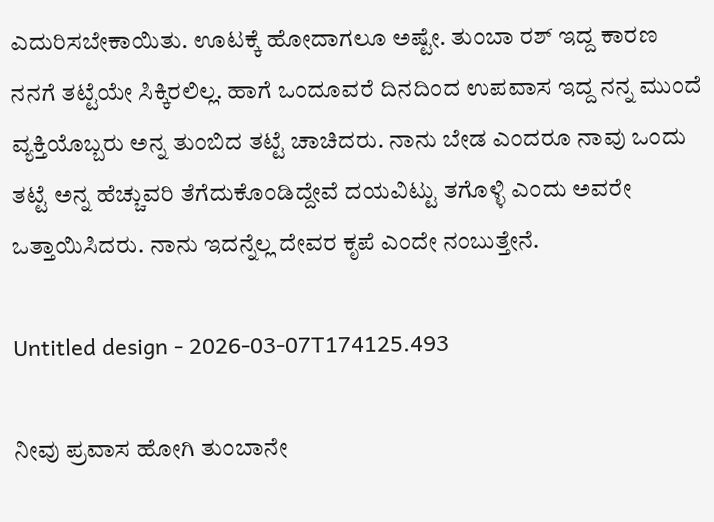ಎದುರಿಸಬೇಕಾಯಿತು. ಊಟಕ್ಕೆ ಹೋದಾಗಲೂ ಅಷ್ಟೇ. ತುಂಬಾ ರಶ್‌ ಇದ್ದ ಕಾರಣ ನನಗೆ ತಟ್ಟೆಯೇ ಸಿಕ್ಕಿರಲಿಲ್ಲ. ಹಾಗೆ ಒಂದೂವರೆ ದಿನದಿಂದ ಉಪವಾಸ ಇದ್ದ ನನ್ನ ಮುಂದೆ ವ್ಯಕ್ತಿಯೊಬ್ಬರು ಅನ್ನ ತುಂಬಿದ ತಟ್ಟೆ ಚಾಚಿದರು. ನಾನು ಬೇಡ ಎಂದರೂ ನಾವು ಒಂದು ತಟ್ಟೆ ಅನ್ನ ಹೆಚ್ಚುವರಿ ತೆಗೆದುಕೊಂಡಿದ್ದೇವೆ ದಯವಿಟ್ಟು ತಗೊಳ್ಳಿ ಎಂದು ಅವರೇ ಒತ್ತಾಯಿಸಿದರು. ನಾನು ಇದನ್ನೆಲ್ಲ ದೇವರ ಕೃಪೆ ಎಂದೇ ನಂಬುತ್ತೇನೆ.

Untitled design - 2026-03-07T174125.493

ನೀವು ಪ್ರವಾಸ ಹೋಗಿ ತುಂಬಾನೇ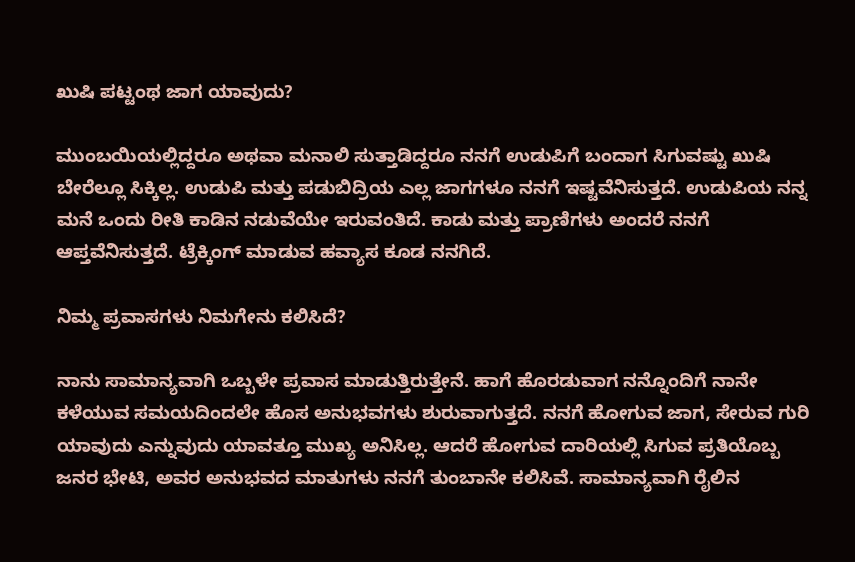ಖುಷಿ ಪಟ್ಟಂಥ ಜಾಗ ಯಾವುದು?

ಮುಂಬಯಿಯಲ್ಲಿದ್ದರೂ ಅಥವಾ ಮನಾಲಿ ಸುತ್ತಾಡಿದ್ದರೂ ನನಗೆ ಉಡುಪಿಗೆ ಬಂದಾಗ ಸಿಗುವಷ್ಟು ಖುಷಿ ಬೇರೆಲ್ಲೂ ಸಿಕ್ಕಿಲ್ಲ. ಉಡುಪಿ ಮತ್ತು ಪಡುಬಿದ್ರಿಯ ಎಲ್ಲ ಜಾಗಗಳೂ ನನಗೆ ಇಷ್ಟವೆನಿಸುತ್ತದೆ. ಉಡುಪಿಯ ನನ್ನ ಮನೆ ಒಂದು ರೀತಿ ಕಾಡಿನ ನಡುವೆಯೇ ಇರುವಂತಿದೆ. ಕಾಡು ಮತ್ತು ಪ್ರಾಣಿಗಳು ಅಂದರೆ ನನಗೆ ಆಪ್ತವೆನಿಸುತ್ತದೆ‌. ಟ್ರೆಕ್ಕಿಂಗ್‌ ಮಾಡುವ ಹವ್ಯಾಸ ಕೂಡ ನನಗಿದೆ.

ನಿಮ್ಮ ಪ್ರವಾಸಗಳು ನಿಮಗೇನು ಕಲಿಸಿದೆ?

ನಾನು ಸಾಮಾನ್ಯವಾಗಿ ಒಬ್ಬಳೇ ಪ್ರವಾಸ ಮಾಡುತ್ತಿರುತ್ತೇನೆ. ಹಾಗೆ ಹೊರಡುವಾಗ ನನ್ನೊಂದಿಗೆ ನಾನೇ ಕಳೆಯುವ ಸಮಯದಿಂದಲೇ ಹೊಸ ಅನುಭವಗಳು ಶುರುವಾಗುತ್ತದೆ. ನನಗೆ ಹೋಗುವ ಜಾಗ, ಸೇರುವ ಗುರಿ ಯಾವುದು ಎನ್ನುವುದು ಯಾವತ್ತೂ ಮುಖ್ಯ ಅನಿಸಿಲ್ಲ. ಆದರೆ ಹೋಗುವ ದಾರಿಯಲ್ಲಿ ಸಿಗುವ ಪ್ರತಿಯೊಬ್ಬ ಜನರ ಭೇಟಿ, ಅವರ ಅನುಭವದ ಮಾತುಗಳು ನನಗೆ ತುಂಬಾನೇ ಕಲಿಸಿವೆ. ಸಾಮಾನ್ಯವಾಗಿ ರೈಲಿನ‌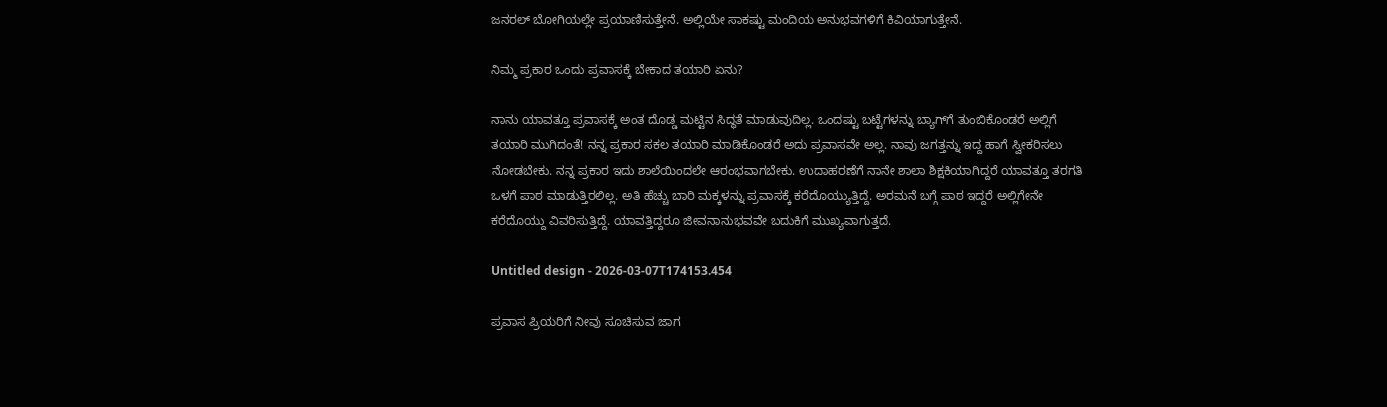ಜನರಲ್‌ ಬೋಗಿಯಲ್ಲೇ ಪ್ರಯಾಣಿಸುತ್ತೇನೆ. ಅಲ್ಲಿಯೇ ಸಾಕಷ್ಟು ಮಂದಿಯ ಅನುಭವಗಳಿಗೆ ಕಿವಿಯಾಗುತ್ತೇನೆ.

ನಿಮ್ಮ ಪ್ರಕಾರ ಒಂದು ಪ್ರವಾಸಕ್ಕೆ ಬೇಕಾದ ತಯಾರಿ ಏನು?

ನಾನು ಯಾವತ್ತೂ ಪ್ರವಾಸಕ್ಕೆ ಅಂತ ದೊಡ್ಡ ಮಟ್ಟಿನ ಸಿದ್ಧತೆ ಮಾಡುವುದಿಲ್ಲ. ಒಂದಷ್ಟು ಬಟ್ಟೆಗಳನ್ನು ಬ್ಯಾಗ್‌ಗೆ ತುಂಬಿಕೊಂಡರೆ ಅಲ್ಲಿಗೆ ತಯಾರಿ ಮುಗಿದಂತೆ! ನನ್ನ ಪ್ರಕಾರ ಸಕಲ ತಯಾರಿ ಮಾಡಿಕೊಂಡರೆ ಅದು ಪ್ರವಾಸವೇ ಅಲ್ಲ. ನಾವು ಜಗತ್ತನ್ನು ಇದ್ದ ಹಾಗೆ ಸ್ವೀಕರಿಸಲು ನೋಡಬೇಕು. ನನ್ನ ಪ್ರಕಾರ ಇದು ಶಾಲೆಯಿಂದಲೇ ಆರಂಭವಾಗಬೇಕು. ಉದಾಹರಣೆಗೆ ನಾನೇ ಶಾಲಾ ಶಿಕ್ಷಕಿಯಾಗಿದ್ದರೆ ಯಾವತ್ತೂ ತರಗತಿ ಒಳಗೆ ಪಾಠ ಮಾಡುತ್ತಿರಲಿಲ್ಲ. ಅತಿ ಹೆಚ್ಚು ಬಾರಿ ಮಕ್ಕಳನ್ನು ಪ್ರವಾಸಕ್ಕೆ ಕರೆದೊಯ್ಯುತ್ತಿದ್ದೆ. ಅರಮನೆ ಬಗ್ಗೆ ಪಾಠ ಇದ್ದರೆ ಅಲ್ಲಿಗೇನೇ ಕರೆದೊಯ್ದು ವಿವರಿಸುತ್ತಿದ್ದೆ. ಯಾವತ್ತಿದ್ದರೂ ಜೀವನಾನುಭವವೇ ಬದುಕಿಗೆ ಮುಖ್ಯವಾಗುತ್ತದೆ.

Untitled design - 2026-03-07T174153.454

ಪ್ರವಾಸ ಪ್ರಿಯರಿಗೆ ನೀವು ಸೂಚಿಸುವ ಜಾಗ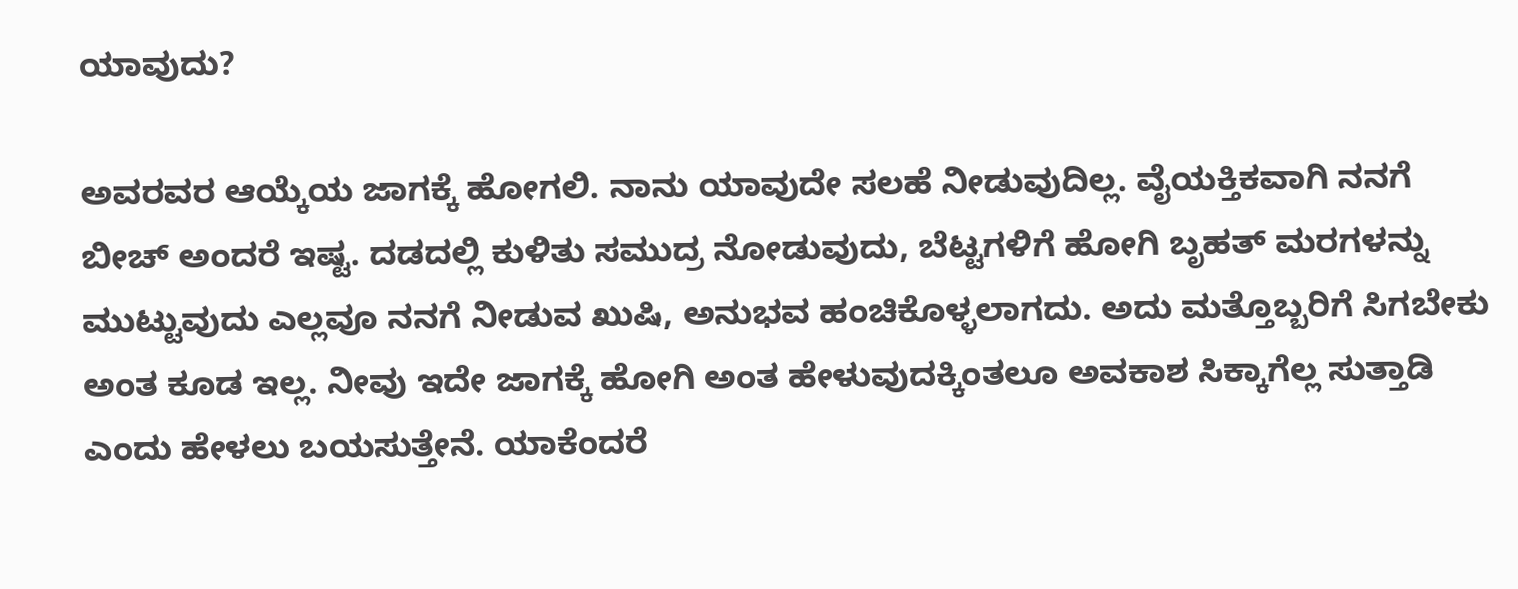ಯಾವುದು?

ಅವರವರ ಆಯ್ಕೆಯ ಜಾಗಕ್ಕೆ ಹೋಗಲಿ. ನಾನು ಯಾವುದೇ ಸಲಹೆ ನೀಡುವುದಿಲ್ಲ. ವೈಯಕ್ತಿಕವಾಗಿ ನನಗೆ ಬೀಚ್‌ ಅಂದರೆ ಇಷ್ಟ. ದಡದಲ್ಲಿ ಕುಳಿತು ಸಮುದ್ರ ನೋಡುವುದು, ಬೆಟ್ಟಗಳಿಗೆ ಹೋಗಿ ಬೃಹತ್ ಮರಗಳನ್ನು ಮುಟ್ಟುವುದು ಎಲ್ಲವೂ ನನಗೆ ನೀಡುವ ಖುಷಿ, ಅನುಭವ ಹಂಚಿಕೊಳ್ಳಲಾಗದು. ಅದು ಮತ್ತೊಬ್ಬರಿಗೆ ಸಿಗಬೇಕು ಅಂತ ಕೂಡ ಇಲ್ಲ. ನೀವು ಇದೇ ಜಾಗಕ್ಕೆ ಹೋಗಿ ಅಂತ ಹೇಳುವುದಕ್ಕಿಂತಲೂ ಅವಕಾಶ ಸಿಕ್ಕಾಗೆಲ್ಲ ಸುತ್ತಾಡಿ ಎಂದು ಹೇಳಲು ಬಯಸುತ್ತೇನೆ. ಯಾಕೆಂದರೆ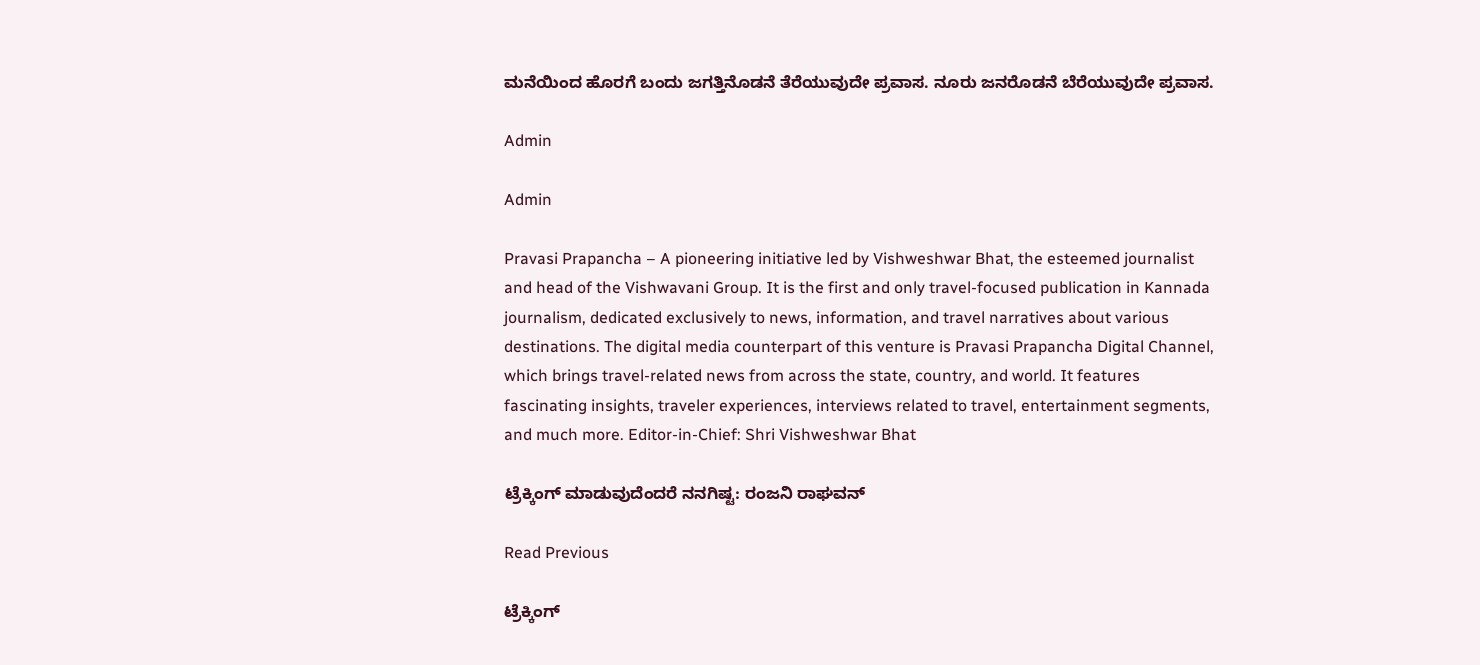ಮನೆಯಿಂದ ಹೊರಗೆ ಬಂದು ಜಗತ್ತಿನೊಡನೆ ತೆರೆಯುವುದೇ ಪ್ರವಾಸ. ನೂರು ಜನರೊಡನೆ ಬೆರೆಯುವುದೇ ಪ್ರವಾಸ.

Admin

Admin

Pravasi Prapancha – A pioneering initiative led by Vishweshwar Bhat, the esteemed journalist and head of the Vishwavani Group. It is the first and only travel-focused publication in Kannada journalism, dedicated exclusively to news, information, and travel narratives about various destinations. The digital media counterpart of this venture is Pravasi Prapancha Digital Channel, which brings travel-related news from across the state, country, and world. It features fascinating insights, traveler experiences, interviews related to travel, entertainment segments, and much more. Editor-in-Chief: Shri Vishweshwar Bhat

ಟ್ರೆಕ್ಕಿಂಗ್‌ ಮಾಡುವುದೆಂದರೆ ನನಗಿಷ್ಟ: ರಂಜನಿ ರಾಘವನ್‌

Read Previous

ಟ್ರೆಕ್ಕಿಂಗ್‌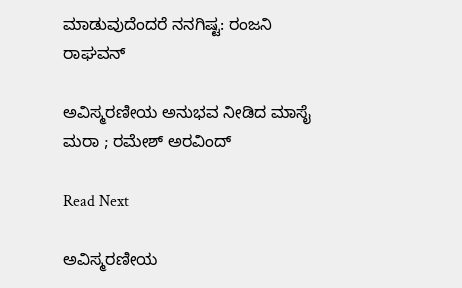ಮಾಡುವುದೆಂದರೆ ನನಗಿಷ್ಟ: ರಂಜನಿ ರಾಘವನ್‌

ಅವಿಸ್ಮರಣೀಯ ಅನುಭವ ನೀಡಿದ ಮಾಸೈ ಮರಾ ; ರಮೇಶ್ ಅರವಿಂದ್

Read Next

ಅವಿಸ್ಮರಣೀಯ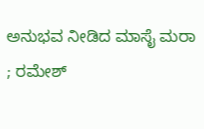ಅನುಭವ ನೀಡಿದ ಮಾಸೈ ಮರಾ ; ರಮೇಶ್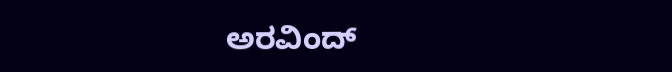ಅರವಿಂದ್